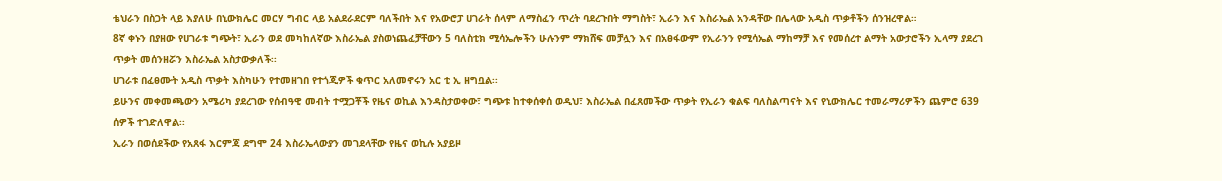ቴህራን በስጋት ላይ እያለሁ በኒውክሌር መርሃ ግብር ላይ አልደራደርም ባለችበት እና የአውሮፓ ሀገራት ሰላም ለማስፈን ጥረት ባደረጉበት ማግስት፣ ኢራን እና እስራኤል አንዳቸው በሌላው አዲስ ጥቃቶችን ሰንዝረዋል።
8ኛ ቀኑን በያዘው የሀገራቱ ግጭት፣ ኢራን ወደ መካከለኛው እስራኤል ያስወነጨፈቻቸውን 5 ባለስቲክ ሚሳኤሎችን ሁሉንም ማክሸፍ መቻሏን እና በአፀፋውም የኢራንን የሚሳኤል ማከማቻ እና የመሰረተ ልማት አውታሮችን ኢላማ ያደረገ ጥቃት መሰንዘሯን እስራኤል አስታውቃለች፡፡
ሀገራቱ በፈፀሙት አዲስ ጥቃት እስካሁን የተመዘገበ የተጎጂዎች ቁጥር አለመኖሩን አር ቲ ኢ ዘግቧል፡፡
ይሁንና መቀመጫውን አሜሪካ ያደረገው የሰብዓዊ መብት ተሟጋቾች የዜና ወኪል እንዳስታወቀው፣ ግጭቱ ከተቀሰቀሰ ወዲህ፣ እስራኤል በፈጸመችው ጥቃት የኢራን ቁልፍ ባለስልጣናት እና የኒውክሌር ተመራማሪዎችን ጨምሮ 639 ሰዎች ተገድለዋል፡፡
ኢራን በወሰደችው የአጸፋ እርምጃ ደግሞ 24 እስራኤላውያን መገደላቸው የዜና ወኪሉ አያይዞ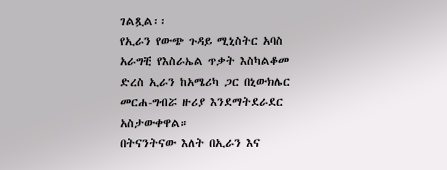ገልጿል፡፡
የኢራን የውጭ ጉዳይ ሚኒስትር አባስ አራግቺ የእስራኤል ጥቃት እስካልቆመ ድረስ ኢራን ከአሜሪካ ጋር በኒውክሌር መርሐ-ግብሯ ዙሪያ እንደማትደራደር አስታውቀዋል።
በትናንትናው እለት በኢራን እና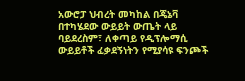አውሮፓ ህብረት መካከል በጄኔቫ በተካሄደው ውይይት ውጤት ላይ ባይደረስም፣ ለቀጣይ የዲፕሎማሲ ውይይቶች ፈቃደኝነትን የሚያሳዩ ፍንጮች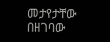መታየታቸው በዘገባው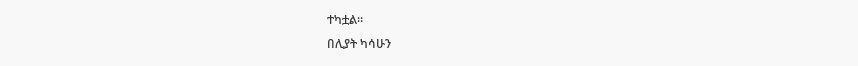ተካቷል።
በሊያት ካሳሁን